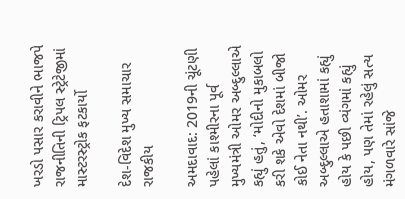ખરડો પસાર કરાવીને ભાજપે રાજનીતિની ટ્રિપલ સ્ટ્રેટેજીમાં માસ્ટરસ્ટ્રોક ફટકાર્યો

દેશ-વિદેશ મુખ્ય સમાચાર રાજકીય

અમદાવાદ: 2019ની ચૂંટણી પહેલાં કાશ્મીરના પૂર્વ મુખ્યમંત્રી ઓમર અબ્દુલ્લાએ કહ્યું હતું, ‘મોદીનો મુકાબલો કરી શકે એવો દેશમાં બીજો કોઈ નેતા નથી’. ઓમર અબ્દુલ્લાએ હતાશામાં કહ્યું હોય કે પછી વ્યંગમાં કહ્યું હોય, પણ તેમાં રહેલું સત્ય મંગળવારે સાંજે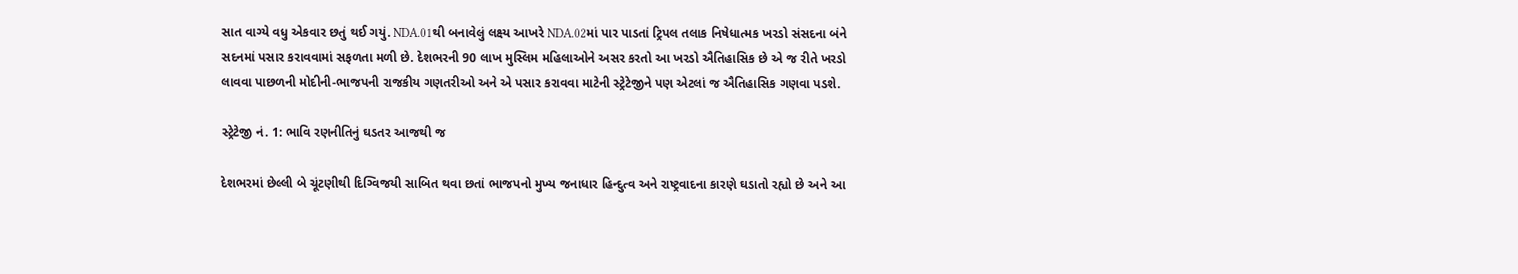સાત વાગ્યે વધુ એકવાર છતું થઈ ગયું. NDA.01થી બનાવેલું લક્ષ્ય આખરે NDA.02માં પાર પાડતાં ટ્રિપલ તલાક નિષેધાત્મક ખરડો સંસદના બંને સદનમાં પસાર કરાવવામાં સફળતા મળી છે. દેશભરની 90 લાખ મુસ્લિમ મહિલાઓને અસર કરતો આ ખરડો ઐતિહાસિક છે એ જ રીતે ખરડો લાવવા પાછળની મોદીની-ભાજપની રાજકીય ગણતરીઓ અને એ પસાર કરાવવા માટેની સ્ટ્રેટેજીને પણ એટલાં જ ઐતિહાસિક ગણવા પડશે.

સ્ટ્રેટેજી નં. 1: ભાવિ રણનીતિનું ઘડતર આજથી જ

દેશભરમાં છેલ્લી બે ચૂંટણીથી દિગ્વિજયી સાબિત થવા છતાં ભાજપનો મુખ્ય જનાધાર હિન્દુત્વ અને રાષ્ટ્રવાદના કારણે ઘડાતો રહ્યો છે અને આ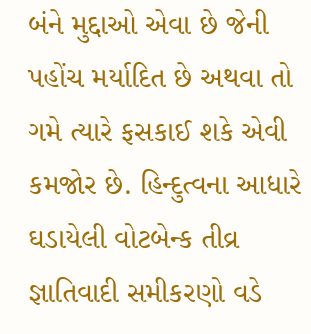બંને મુદ્દાઓ એવા છે જેની પહોંચ મર્યાદિત છે અથવા તો ગમે ત્યારે ફસકાઈ શકે એવી કમજોર છે. હિન્દુત્વના આધારે ઘડાયેલી વોટબેન્ક તીવ્ર જ્ઞાતિવાદી સમીકરણો વડે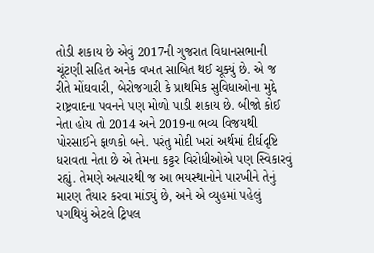તોડી શકાય છે એવું 2017ની ગુજરાત વિધાનસભાની ચૂંટણી સહિત અનેક વખત સાબિત થઈ ચૂક્યું છે. એ જ રીતે મોંઘવારી, બેરોજગારી કે પ્રાથમિક સુવિધાઓના મુદ્દે રાષ્ટ્રવાદના પવનને પણ મોળો પાડી શકાય છે. બીજો કોઈ નેતા હોય તો 2014 અને 2019ના ભવ્ય વિજયથી પોરસાઈને ફાળકો બને. પરંતુ મોદી ખરાં અર્થમાં દીર્ઘદૃષ્ટિ ધરાવતા નેતા છે એ તેમના કટ્ટર વિરોધીઓએ પણ સ્વિકારવું રહ્યું. તેમણે અત્યારથી જ આ ભયસ્થાનોને પારખીને તેનું મારણ તૈયાર કરવા માંડ્યું છે, અને એ વ્યુહમાં પહેલું પગથિયું એટલે ટ્રિપલ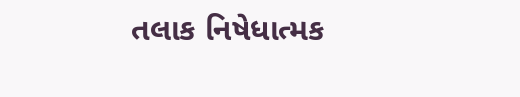તલાક નિષેધાત્મક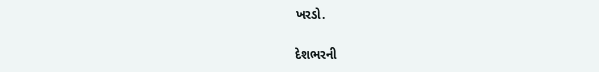ખરડો.

દેશભરની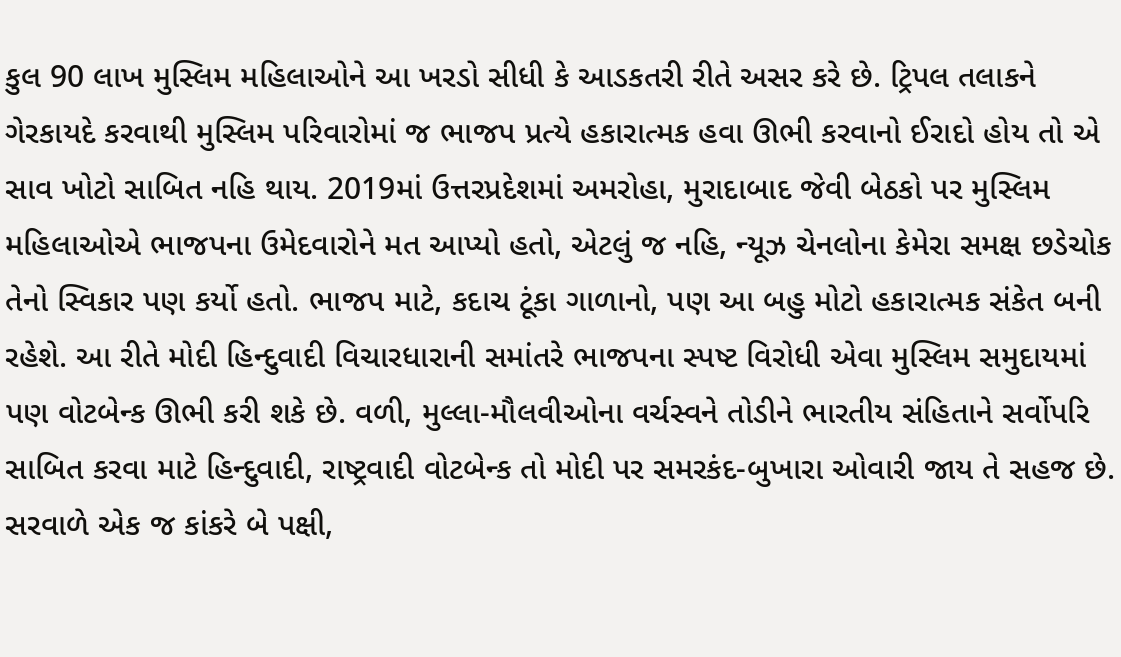કુલ 90 લાખ મુસ્લિમ મહિલાઓને આ ખરડો સીધી કે આડકતરી રીતે અસર કરે છે. ટ્રિપલ તલાકને ગેરકાયદે કરવાથી મુસ્લિમ પરિવારોમાં જ ભાજપ પ્રત્યે હકારાત્મક હવા ઊભી કરવાનો ઈરાદો હોય તો એ સાવ ખોટો સાબિત નહિ થાય. 2019માં ઉત્તરપ્રદેશમાં અમરોહા, મુરાદાબાદ જેવી બેઠકો પર મુસ્લિમ મહિલાઓએ ભાજપના ઉમેદવારોને મત આપ્યો હતો, એટલું જ નહિ, ન્યૂઝ ચેનલોના કેમેરા સમક્ષ છડેચોક તેનો સ્વિકાર પણ કર્યો હતો. ભાજપ માટે, કદાચ ટૂંકા ગાળાનો, પણ આ બહુ મોટો હકારાત્મક સંકેત બની રહેશે. આ રીતે મોદી હિન્દુવાદી વિચારધારાની સમાંતરે ભાજપના સ્પષ્ટ વિરોધી એવા મુસ્લિમ સમુદાયમાં પણ વોટબેન્ક ઊભી કરી શકે છે. વળી, મુલ્લા-મૌલવીઓના વર્ચસ્વને તોડીને ભારતીય સંહિતાને સર્વોપરિ સાબિત કરવા માટે હિન્દુવાદી, રાષ્ટ્રવાદી વોટબેન્ક તો મોદી પર સમરકંદ-બુખારા ઓવારી જાય તે સહજ છે. સરવાળે એક જ કાંકરે બે પક્ષી,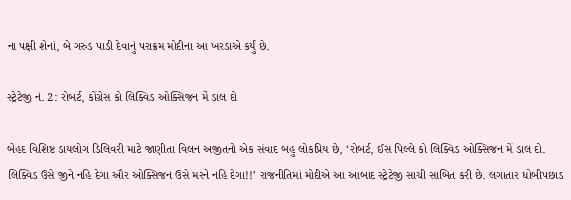ના પક્ષી શેનાં, બે ગરુડ પાડી દેવાનું પરાક્રમ મોદીના આ ખરડાએ કર્યું છે.

સ્ટ્રેટેજી નં. 2: રોબર્ટ, કોંગ્રેસ કો લિક્વિડ ઓક્સિજન મેં ડાલ દો

બેહદ વિશિષ્ટ ડાયલોગ ડિલિવરી માટે જાણીતા વિલન અજીતનો એક સંવાદ બહુ લોકપ્રિય છે, ‘રોબર્ટ, ઈસ પિલ્લે કો લિક્વિડ ઓક્સિજન મેં ડાલ દો. લિક્વિડ ઉસે જીને નહિ દેગા ઔર ઓક્સિજન ઉસે મરને નહિ દેગા!!’ રાજનીતિમાં મોદીએ આ આબાદ સ્ટ્રેટેજી સાચી સાબિત કરી છે. લગાતાર ધોબીપછાડ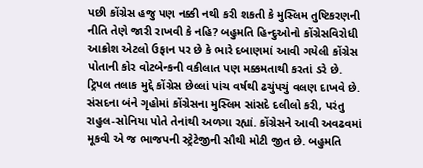પછી કોંગ્રેસ હજુ પણ નક્કી નથી કરી શકતી કે મુસ્લિમ તુષ્ટિકરણની નીતિ તેણે જારી રાખવી કે નહિ? બહુમતિ હિન્દુઓનો કોંગ્રેસવિરોધી આક્રોશ એટલો ઉફાન પર છે કે ભારે દબાણમાં આવી ગયેલી કોંગ્રેસ પોતાની કોર વોટબેન્કની વકીલાત પણ મક્કમતાથી કરતાં ડરે છે. ટ્રિપલ તલાક મુદ્દે કોંગ્રેસ છેલ્લાં પાંચ વર્ષથી ઢચુંપચું વલણ દાખવે છે. સંસદના બંને ગૃહોમાં કોંગ્રેસના મુસ્લિમ સાંસદે દલીલો કરી, પરંતુ રાહુલ-સોનિયા પોતે તેનાંથી અળગા રહ્યાં. કોંગ્રેસને આવી અવઢવમાં મૂકવી એ જ ભાજપની સ્ટ્રેટેજીની સૌથી મોટી જીત છે. બહુમતિ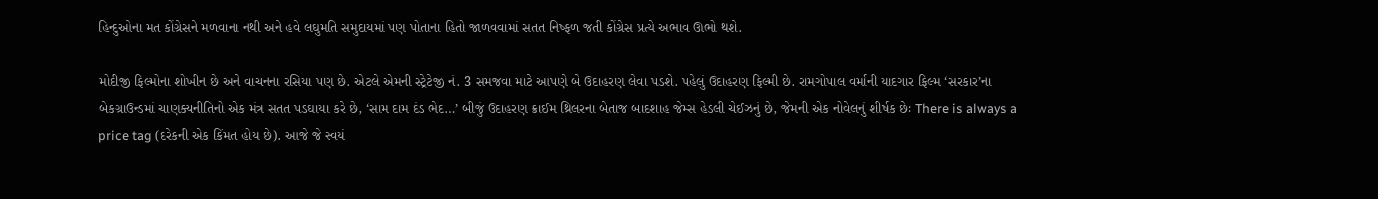હિન્દુઓના મત કોંગ્રેસને મળવાના નથી અને હવે લઘુમતિ સમુદાયમાં પણ પોતાના હિતો જાળવવામાં સતત નિષ્ફળ જતી કોંગ્રેસ પ્રત્યે અભાવ ઊભો થશે.

મોદીજી ફિલ્મોના શોખીન છે અને વાચનના રસિયા પણ છે. એટલે એમની સ્ટ્રેટેજી નં. 3 સમજવા માટે આપણે બે ઉદાહરણ લેવા પડશે. પહેલું ઉદાહરણ ફિલ્મી છે. રામગોપાલ વર્માની યાદગાર ફિલ્મ ‘સરકાર’ના બેકગ્રાઉન્ડમાં ચાણક્યનીતિનો એક મંત્ર સતત પડઘાયા કરે છે, ‘સામ દામ દંડ ભેદ…’ બીજું ઉદાહરણ ક્રાઈમ થ્રિલરના બેતાજ બાદશાહ જેમ્સ હેડલી ચેઈઝનું છે, જેમની એક નોવેલનું શીર્ષક છેઃ There is always a price tag (દરેકની એક કિંમત હોય છે). આજે જે સ્વયં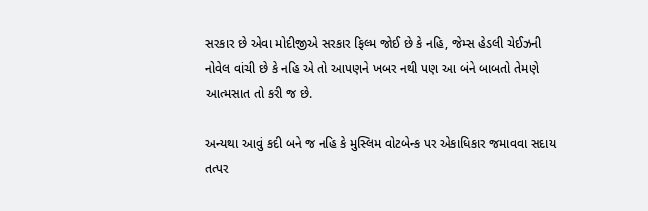સરકાર છે એવા મોદીજીએ સરકાર ફિલ્મ જોઈ છે કે નહિ, જેમ્સ હેડલી ચેઈઝની નોવેલ વાંચી છે કે નહિ એ તો આપણને ખબર નથી પણ આ બંને બાબતો તેમણે આત્મસાત તો કરી જ છે.

અન્યથા આવું કદી બને જ નહિ કે મુસ્લિમ વોટબેન્ક પર એકાધિકાર જમાવવા સદાય તત્પર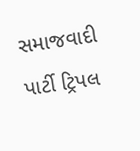સમાજવાદી પાર્ટી ટ્રિપલ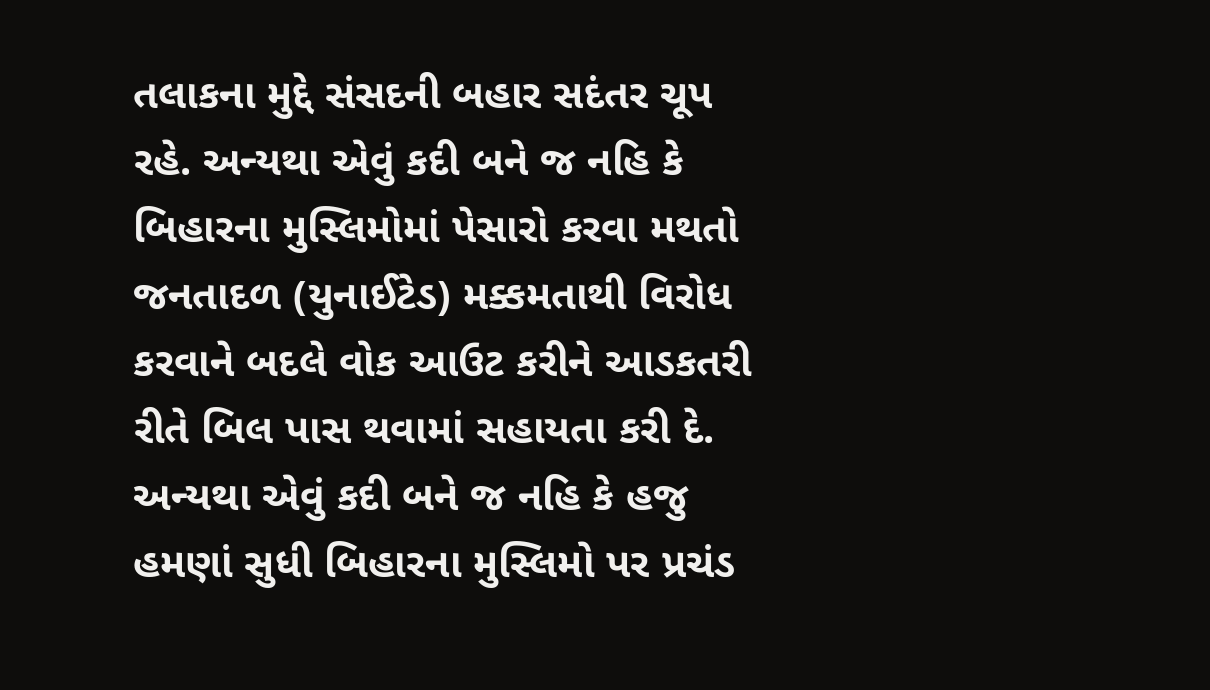તલાકના મુદ્દે સંસદની બહાર સદંતર ચૂપ રહે. અન્યથા એવું કદી બને જ નહિ કે બિહારના મુસ્લિમોમાં પેસારો કરવા મથતો જનતાદળ (યુનાઈટેડ) મક્કમતાથી વિરોધ કરવાને બદલે વોક આઉટ કરીને આડકતરી રીતે બિલ પાસ થવામાં સહાયતા કરી દે. અન્યથા એવું કદી બને જ નહિ કે હજુ હમણાં સુધી બિહારના મુસ્લિમો પર પ્રચંડ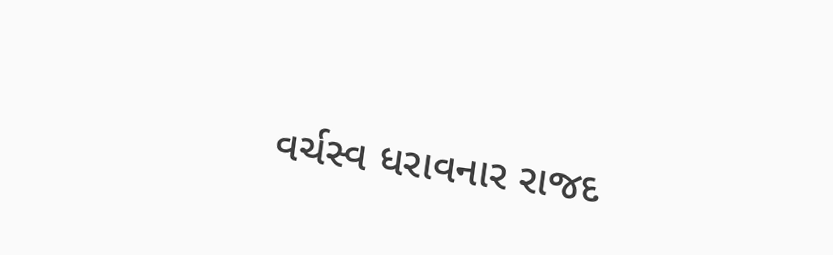વર્ચસ્વ ધરાવનાર રાજદ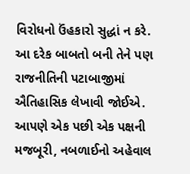વિરોધનો ઉંહકારો સુદ્ધાં ન કરે. આ દરેક બાબતો બની તેને પણ રાજનીતિની પટાબાજીમાં ઐતિહાસિક લેખાવી જોઈએ. આપણે એક પછી એક પક્ષની મજબૂરી, નબળાઈનો અહેવાલ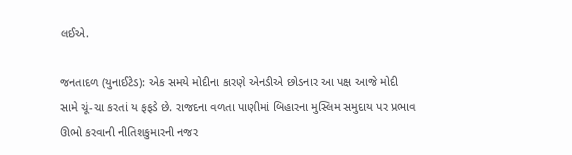લઈએ.

જનતાદળ (યુનાઈટેડ): એક સમયે મોદીના કારણે એનડીએ છોડનાર આ પક્ષ આજે મોદી સામે ચૂં-ચા કરતાં ય ફફડે છે. રાજદના વળતા પાણીમાં બિહારના મુસ્લિમ સમુદાય પર પ્રભાવ ઊભો કરવાની નીતિશકુમારની નજર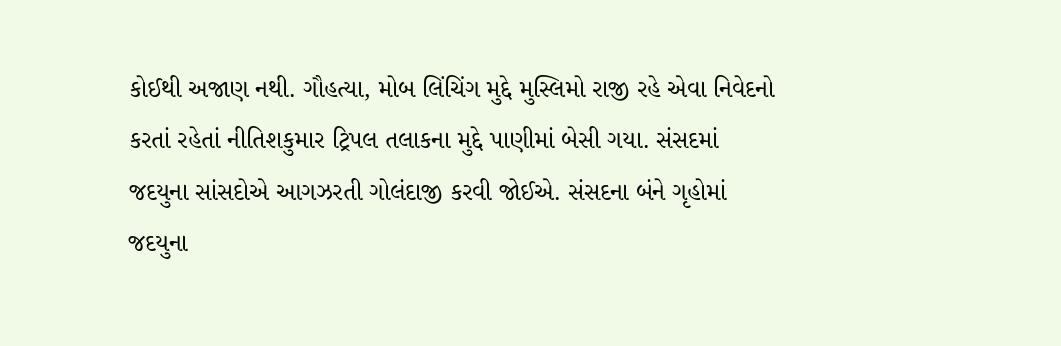કોઈથી અજાણ નથી. ગૌહત્યા, મોબ લિંચિંગ મુદ્દે મુસ્લિમો રાજી રહે એવા નિવેદનો કરતાં રહેતાં નીતિશકુમાર ટ્રિપલ તલાકના મુદ્દે પાણીમાં બેસી ગયા. સંસદમાં જદયુના સાંસદોએ આગઝરતી ગોલંદાજી કરવી જોઈએ. સંસદના બંને ગૃહોમાં જદયુના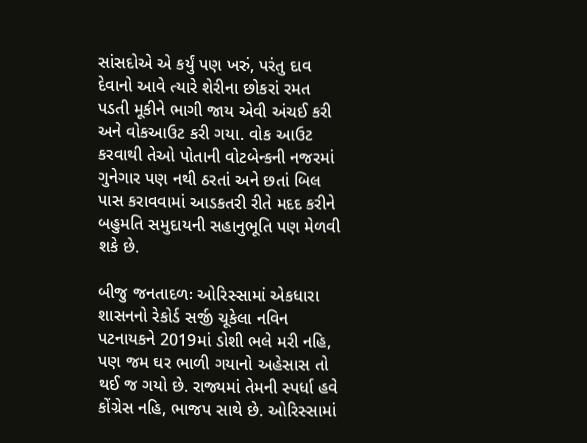સાંસદોએ એ કર્યું પણ ખરું, પરંતુ દાવ દેવાનો આવે ત્યારે શેરીના છોકરાં રમત પડતી મૂકીને ભાગી જાય એવી અંચઈ કરી અને વોકઆઉટ કરી ગયા. વોક આઉટ કરવાથી તેઓ પોતાની વોટબેન્કની નજરમાં ગુનેગાર પણ નથી ઠરતાં અને છતાં બિલ પાસ કરાવવામાં આડકતરી રીતે મદદ કરીને બહુમતિ સમુદાયની સહાનુભૂતિ પણ મેળવી શકે છે.

બીજુ જનતાદળઃ ઓરિસ્સામાં એકધારા શાસનનો રેકોર્ડ સર્જી ચૂકેલા નવિન પટનાયકને 2019માં ડોશી ભલે મરી નહિ, પણ જમ ઘર ભાળી ગયાનો અહેસાસ તો થઈ જ ગયો છે. રાજ્યમાં તેમની સ્પર્ધા હવે કોંગ્રેસ નહિ, ભાજપ સાથે છે. ઓરિસ્સામાં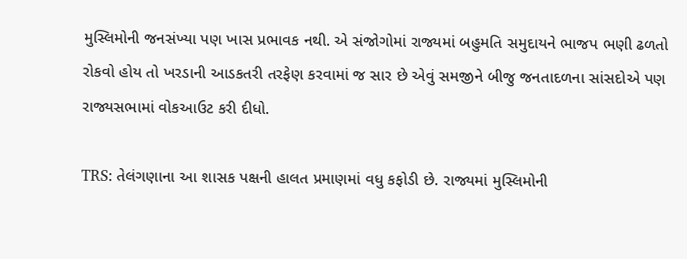મુસ્લિમોની જનસંખ્યા પણ ખાસ પ્રભાવક નથી. એ સંજોગોમાં રાજ્યમાં બહુમતિ સમુદાયને ભાજપ ભણી ઢળતો રોકવો હોય તો ખરડાની આડકતરી તરફેણ કરવામાં જ સાર છે એવું સમજીને બીજુ જનતાદળના સાંસદોએ પણ રાજ્યસભામાં વોકઆઉટ કરી દીધો.

TRS: તેલંગણાના આ શાસક પક્ષની હાલત પ્રમાણમાં વધુ કફોડી છે. રાજ્યમાં મુસ્લિમોની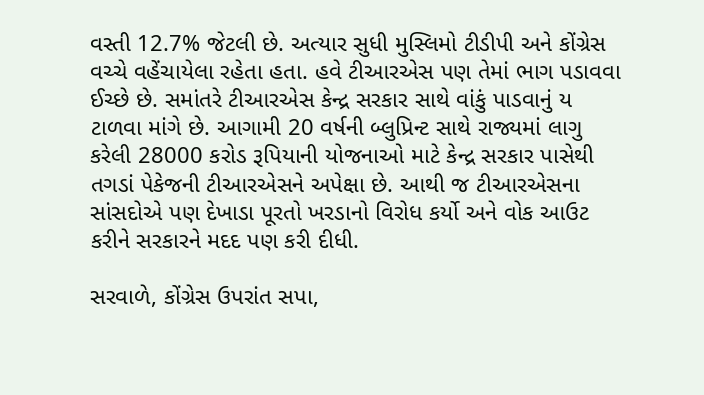વસ્તી 12.7% જેટલી છે. અત્યાર સુધી મુસ્લિમો ટીડીપી અને કોંગ્રેસ વચ્ચે વહેંચાયેલા રહેતા હતા. હવે ટીઆરએસ પણ તેમાં ભાગ પડાવવા ઈચ્છે છે. સમાંતરે ટીઆરએસ કેન્દ્ર સરકાર સાથે વાંકું પાડવાનું ય ટાળવા માંગે છે. આગામી 20 વર્ષની બ્લુપ્રિન્ટ સાથે રાજ્યમાં લાગુ કરેલી 28000 કરોડ રૂપિયાની યોજનાઓ માટે કેન્દ્ર સરકાર પાસેથી તગડાં પેકેજની ટીઆરએસને અપેક્ષા છે. આથી જ ટીઆરએસના સાંસદોએ પણ દેખાડા પૂરતો ખરડાનો વિરોધ કર્યો અને વોક આઉટ કરીને સરકારને મદદ પણ કરી દીધી.

સરવાળે, કોંગ્રેસ ઉપરાંત સપા,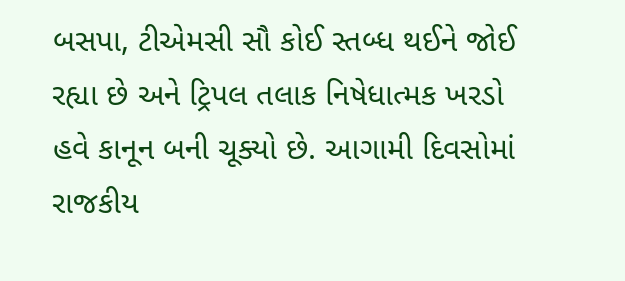બસપા, ટીએમસી સૌ કોઈ સ્તબ્ધ થઈને જોઈ રહ્યા છે અને ટ્રિપલ તલાક નિષેધાત્મક ખરડો હવે કાનૂન બની ચૂક્યો છે. આગામી દિવસોમાં રાજકીય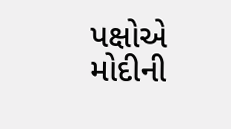પક્ષોએ મોદીની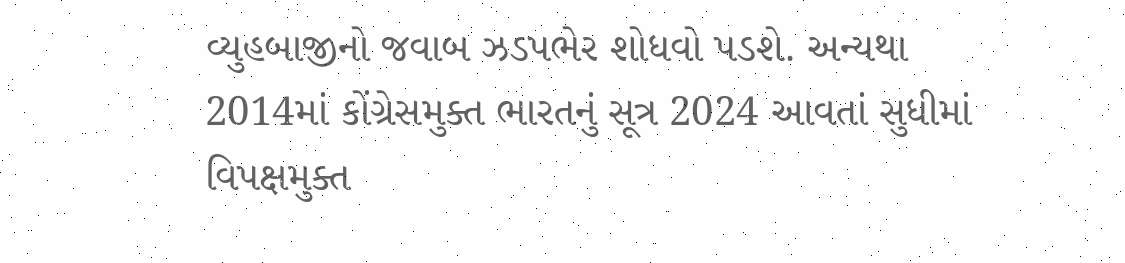વ્યુહબાજીનો જવાબ ઝડપભેર શોધવો પડશે. અન્યથા 2014માં કોંગ્રેસમુક્ત ભારતનું સૂત્ર 2024 આવતાં સુધીમાં વિપક્ષમુક્ત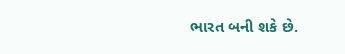ભારત બની શકે છે.